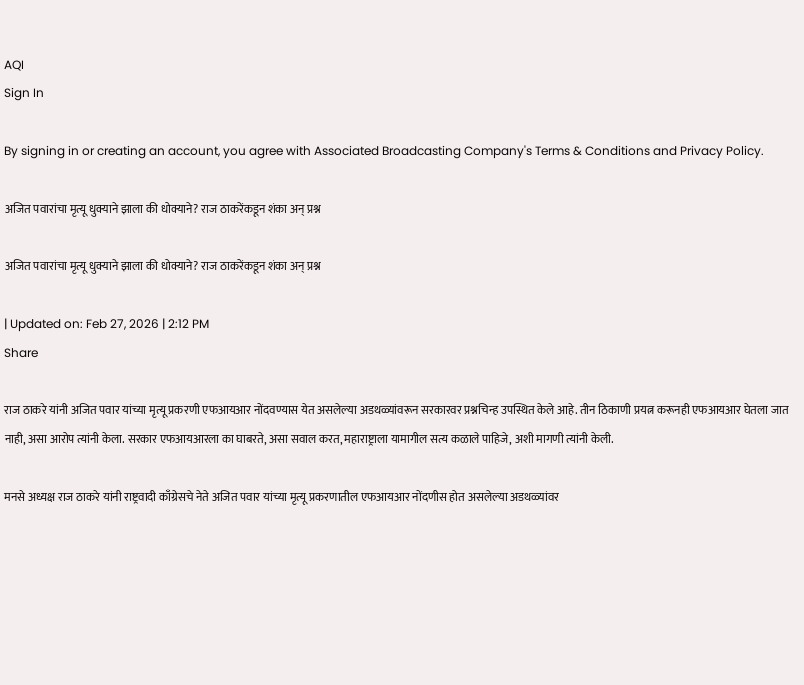AQI
Sign In

By signing in or creating an account, you agree with Associated Broadcasting Company's Terms & Conditions and Privacy Policy.

अजित पवारांचा मृत्यू धुक्याने झाला की धोक्याने? राज ठाकरेंकडून शंका अन् प्रश्न

अजित पवारांचा मृत्यू धुक्याने झाला की धोक्याने? राज ठाकरेंकडून शंका अन् प्रश्न

| Updated on: Feb 27, 2026 | 2:12 PM
Share

राज ठाकरे यांनी अजित पवार यांच्या मृत्यू प्रकरणी एफआयआर नोंदवण्यास येत असलेल्या अडथळ्यांवरून सरकारवर प्रश्नचिन्ह उपस्थित केले आहे. तीन ठिकाणी प्रयत्न करूनही एफआयआर घेतला जात नाही, असा आरोप त्यांनी केला. सरकार एफआयआरला का घाबरते, असा सवाल करत, महाराष्ट्राला यामागील सत्य कळाले पाहिजे, अशी मागणी त्यांनी केली.

मनसे अध्यक्ष राज ठाकरे यांनी राष्ट्रवादी काँग्रेसचे नेते अजित पवार यांच्या मृत्यू प्रकरणातील एफआयआर नोंदणीस होत असलेल्या अडथळ्यांवर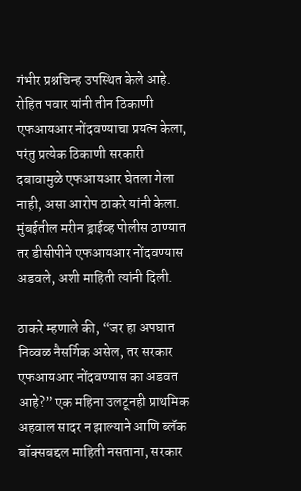गंभीर प्रश्नचिन्ह उपस्थित केले आहे. रोहित पवार यांनी तीन ठिकाणी एफआयआर नोंदवण्याचा प्रयत्न केला, परंतु प्रत्येक ठिकाणी सरकारी दबावामुळे एफआयआर घेतला गेला नाही, असा आरोप ठाकरे यांनी केला. मुंबईतील मरीन ड्राईव्ह पोलीस ठाण्यात तर डीसीपीने एफआयआर नोंदवण्यास अडवले, अशी माहिती त्यांनी दिली.

ठाकरे म्हणाले की, “जर हा अपघात निव्वळ नैसर्गिक असेल, तर सरकार एफआयआर नोंदवण्यास का अडवत आहे?” एक महिना उलटूनही प्राथमिक अहवाल सादर न झाल्याने आणि ब्लॅक बॉक्सबद्दल माहिती नसताना, सरकार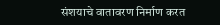संशयाचे वातावरण निर्माण करत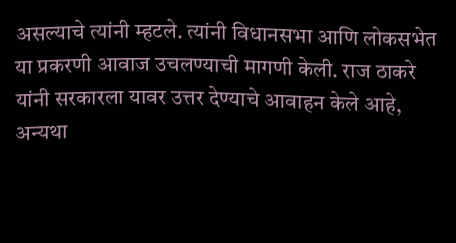असल्याचे त्यांनी म्हटले. त्यांनी विधानसभा आणि लोकसभेत या प्रकरणी आवाज उचलण्याची मागणी केली. राज ठाकरे यांनी सरकारला यावर उत्तर देण्याचे आवाहन केले आहे, अन्यथा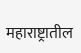महाराष्ट्रातील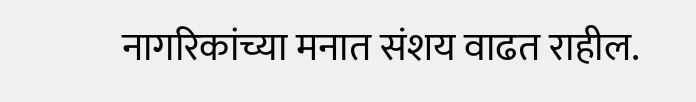नागरिकांच्या मनात संशय वाढत राहील.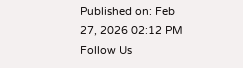Published on: Feb 27, 2026 02:12 PM
Follow Us